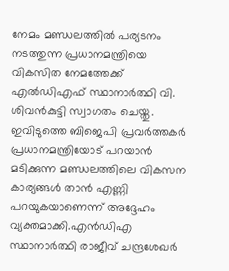നേമം മണ്ഡലത്തിൽ പര്യടനം നടത്തുന്ന പ്രധാനമന്ത്രിയെ വികസിത നേമത്തേക്ക് എൽഡിഎഫ് സ്ഥാനാർത്ഥി വി. ശിവൻകുട്ടി സ്വാഗതം ചെയ്തു. ഇവിടുത്തെ ബിജെപി പ്രവർത്തകർ പ്രധാനമന്ത്രിയോട് പറയാൻ മടിക്കുന്ന മണ്ഡലത്തിലെ വികസന കാര്യങ്ങൾ താൻ എണ്ണി പറയുകയാണെന്ന് അദ്ദേഹം വ്യക്തമാക്കി.എൻഡിഎ സ്ഥാനാർത്ഥി രാജീവ് ചന്ദ്രശേഖർ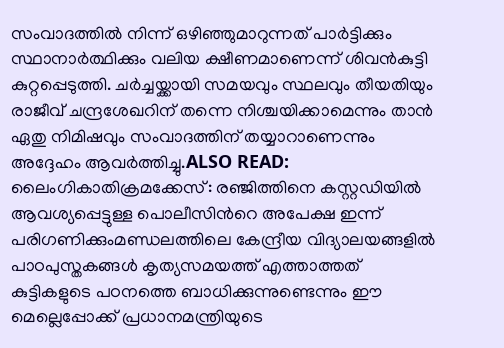സംവാദത്തിൽ നിന്ന് ഒഴിഞ്ഞുമാറുന്നത് പാർട്ടിക്കും സ്ഥാനാർത്ഥിക്കും വലിയ ക്ഷീണമാണെന്ന് ശിവൻകുട്ടി കുറ്റപ്പെടുത്തി. ചർച്ചയ്ക്കായി സമയവും സ്ഥലവും തീയതിയും രാജീവ് ചന്ദ്രശേഖറിന് തന്നെ നിശ്ചയിക്കാമെന്നും താൻ ഏതു നിമിഷവും സംവാദത്തിന് തയ്യാറാണെന്നും അദ്ദേഹം ആവർത്തിച്ചു.ALSO READ: ലൈംഗികാതിക്രമക്കേസ്: രഞ്ജിത്തിനെ കസ്റ്റഡിയില്‍ ആവശ്യപ്പെട്ടുള്ള പൊലീസിന്‍റെ അപേക്ഷ ഇന്ന് പരിഗണിക്കുംമണ്ഡലത്തിലെ കേന്ദ്രീയ വിദ്യാലയങ്ങളിൽ പാഠപുസ്തകങ്ങൾ കൃത്യസമയത്ത് എത്താത്തത് കുട്ടികളുടെ പഠനത്തെ ബാധിക്കുന്നുണ്ടെന്നും ഈ മെല്ലെപ്പോക്ക് പ്രധാനമന്ത്രിയുടെ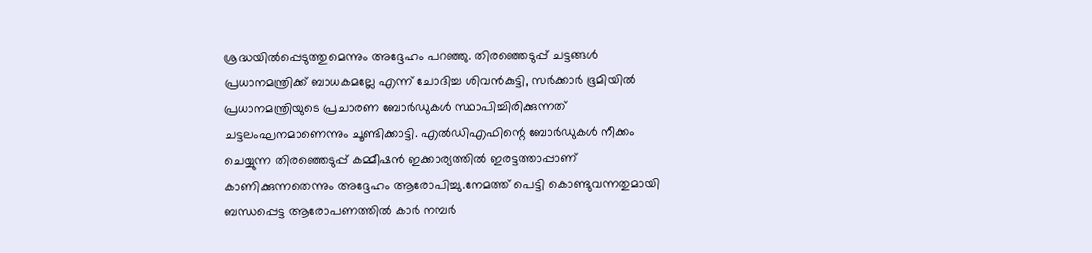ശ്രദ്ധയിൽപ്പെടുത്തുമെന്നും അദ്ദേഹം പറഞ്ഞു. തിരഞ്ഞെടുപ്പ് ചട്ടങ്ങൾ പ്രധാനമന്ത്രിക്ക് ബാധകമല്ലേ എന്ന് ചോദിച്ച ശിവൻകുട്ടി, സർക്കാർ ഭൂമിയിൽ പ്രധാനമന്ത്രിയുടെ പ്രചാരണ ബോർഡുകൾ സ്ഥാപിച്ചിരിക്കുന്നത് ചട്ടലംഘനമാണെന്നും ചൂണ്ടിക്കാട്ടി. എൽഡിഎഫിന്റെ ബോർഡുകൾ നീക്കം ചെയ്യുന്ന തിരഞ്ഞെടുപ്പ് കമ്മീഷൻ ഇക്കാര്യത്തിൽ ഇരട്ടത്താപ്പാണ് കാണിക്കുന്നതെന്നും അദ്ദേഹം ആരോപിച്ചു.നേമത്ത് പെട്ടി കൊണ്ടുവന്നതുമായി ബന്ധപ്പെട്ട ആരോപണത്തിൽ കാർ നമ്പർ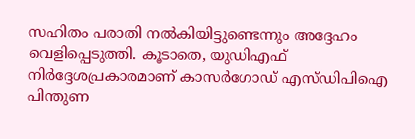സഹിതം പരാതി നൽകിയിട്ടുണ്ടെന്നും അദ്ദേഹം വെളിപ്പെടുത്തി. കൂടാതെ, യുഡിഎഫ് നിർദ്ദേശപ്രകാരമാണ് കാസർഗോഡ് എസ്ഡിപിഐ പിന്തുണ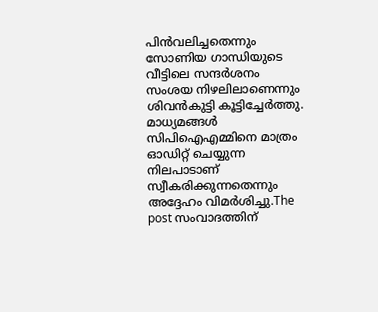പിൻവലിച്ചതെന്നും സോണിയ ഗാന്ധിയുടെ വീട്ടിലെ സന്ദർശനം സംശയ നിഴലിലാണെന്നും ശിവൻകുട്ടി കൂട്ടിച്ചേർത്തു. മാധ്യമങ്ങൾ സിപിഐഎമ്മിനെ മാത്രം ഓഡിറ്റ് ചെയ്യുന്ന നിലപാടാണ് സ്വീകരിക്കുന്നതെന്നും അദ്ദേഹം വിമർശിച്ചു.The post സംവാദത്തിന്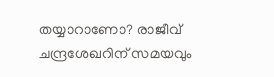തയ്യാറാണോ? രാജീവ് ചന്ദ്രശേഖറിന് സമയവും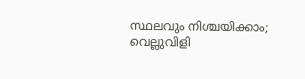സ്ഥലവും നിശ്ചയിക്കാം; വെല്ലുവിളി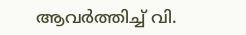ആവർത്തിച്ച് വി.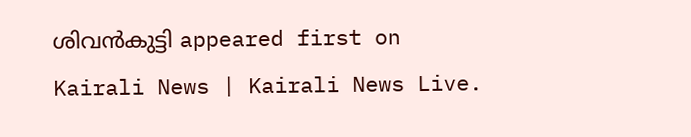ശിവൻകുട്ടി appeared first on Kairali News | Kairali News Live.